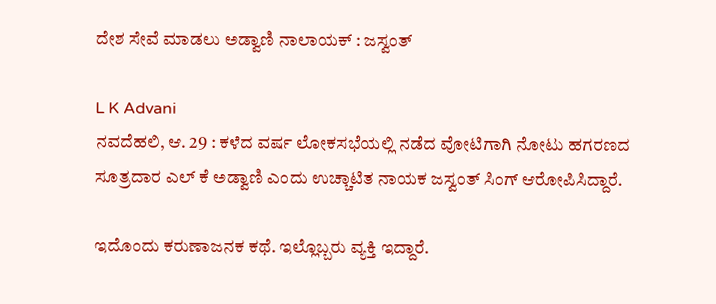ದೇಶ ಸೇವೆ ಮಾಡಲು ಅಡ್ವಾಣಿ ನಾಲಾಯಕ್ : ಜಸ್ವಂತ್

L K Advani
ನವದೆಹಲಿ, ಆ. 29 : ಕಳೆದ ವರ್ಷ ಲೋಕಸಭೆಯಲ್ಲಿ ನಡೆದ ವೋಟಿಗಾಗಿ ನೋಟು ಹಗರಣದ ಸೂತ್ರದಾರ ಎಲ್ ಕೆ ಅಡ್ವಾಣಿ ಎಂದು ಉಚ್ಚಾಟಿತ ನಾಯಕ ಜಸ್ವಂತ್ ಸಿಂಗ್ ಆರೋಪಿಸಿದ್ದಾರೆ.

ಇದೊಂದು ಕರುಣಾಜನಕ ಕಥೆ. ಇಲ್ಲೊಬ್ಬರು ವ್ಯಕ್ತಿ ಇದ್ದಾರೆ.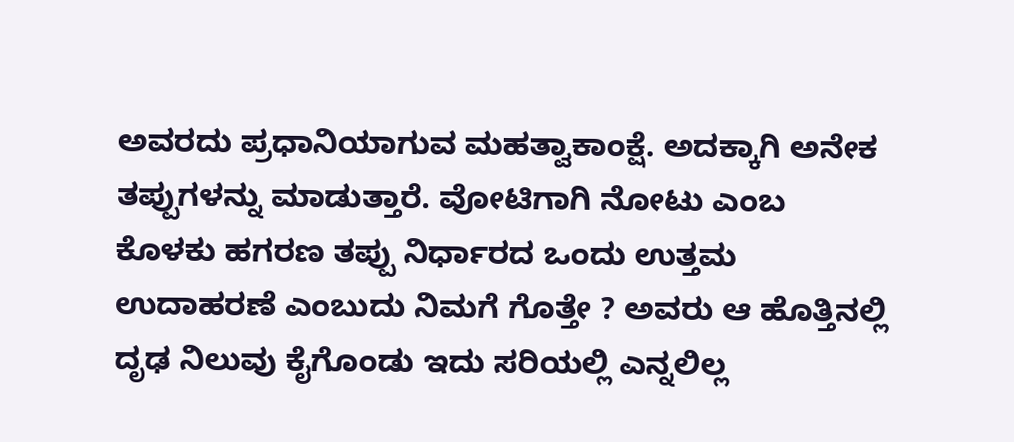ಅವರದು ಪ್ರಧಾನಿಯಾಗುವ ಮಹತ್ವಾಕಾಂಕ್ಷೆ. ಅದಕ್ಕಾಗಿ ಅನೇಕ ತಪ್ಪುಗಳನ್ನು ಮಾಡುತ್ತಾರೆ. ವೋಟಿಗಾಗಿ ನೋಟು ಎಂಬ ಕೊಳಕು ಹಗರಣ ತಪ್ಪು ನಿರ್ಧಾರದ ಒಂದು ಉತ್ತಮ ಉದಾಹರಣೆ ಎಂಬುದು ನಿಮಗೆ ಗೊತ್ತೇ ? ಅವರು ಆ ಹೊತ್ತಿನಲ್ಲಿ ದೃಢ ನಿಲುವು ಕೈಗೊಂಡು ಇದು ಸರಿಯಲ್ಲಿ ಎನ್ನಲಿಲ್ಲ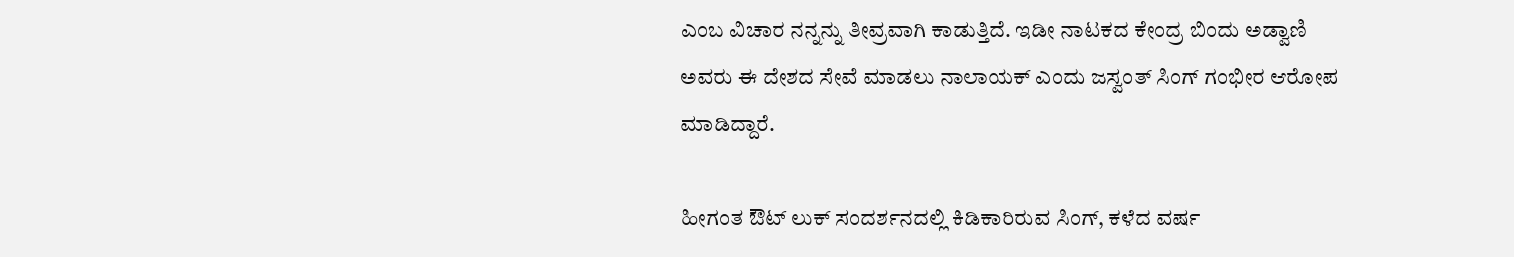ಎಂಬ ವಿಚಾರ ನನ್ನನ್ನು ತೀವ್ರವಾಗಿ ಕಾಡುತ್ತಿದೆ. ಇಡೀ ನಾಟಕದ ಕೇಂದ್ರ ಬಿಂದು ಅಡ್ವಾಣಿ ಅವರು ಈ ದೇಶದ ಸೇವೆ ಮಾಡಲು ನಾಲಾಯಕ್ ಎಂದು ಜಸ್ವಂತ್ ಸಿಂಗ್ ಗಂಭೀರ ಆರೋಪ ಮಾಡಿದ್ದಾರೆ.

ಹೀಗಂತ ಔಟ್ ಲುಕ್ ಸಂದರ್ಶನದಲ್ಲಿ ಕಿಡಿಕಾರಿರುವ ಸಿಂಗ್, ಕಳೆದ ವರ್ಷ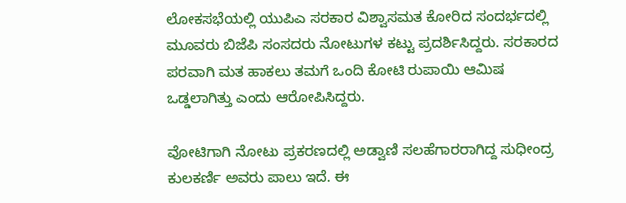ಲೋಕಸಭೆಯಲ್ಲಿ ಯುಪಿಎ ಸರಕಾರ ವಿಶ್ವಾಸಮತ ಕೋರಿದ ಸಂದರ್ಭದಲ್ಲಿ ಮೂವರು ಬಿಜೆಪಿ ಸಂಸದರು ನೋಟುಗಳ ಕಟ್ಟು ಪ್ರದರ್ಶಿಸಿದ್ದರು. ಸರಕಾರದ ಪರವಾಗಿ ಮತ ಹಾಕಲು ತಮಗೆ ಒಂದಿ ಕೋಟಿ ರುಪಾಯಿ ಆಮಿಷ ಒಡ್ಡಲಾಗಿತ್ತು ಎಂದು ಆರೋಪಿಸಿದ್ದರು.

ವೋಟಿಗಾಗಿ ನೋಟು ಪ್ರಕರಣದಲ್ಲಿ ಅಡ್ವಾಣಿ ಸಲಹೆಗಾರರಾಗಿದ್ದ ಸುಧೀಂದ್ರ ಕುಲಕರ್ಣಿ ಅವರು ಪಾಲು ಇದೆ. ಈ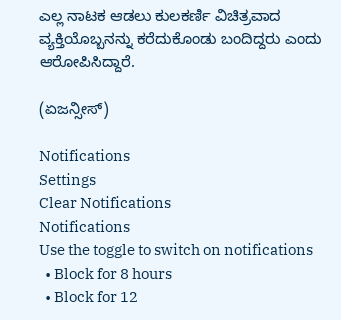ಎಲ್ಲ ನಾಟಕ ಆಡಲು ಕುಲಕರ್ಣಿ ವಿಚಿತ್ರವಾದ ವ್ಯಕ್ತಿಯೊಬ್ಬನನ್ನು ಕರೆದುಕೊಂಡು ಬಂದಿದ್ದರು ಎಂದು ಆರೋಪಿಸಿದ್ದಾರೆ.

(ಏಜನ್ಸೀಸ್)

Notifications
Settings
Clear Notifications
Notifications
Use the toggle to switch on notifications
  • Block for 8 hours
  • Block for 12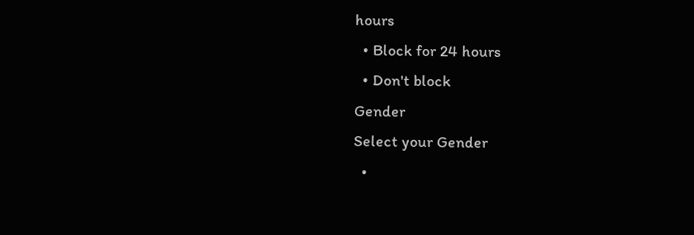hours
  • Block for 24 hours
  • Don't block
Gender
Select your Gender
  •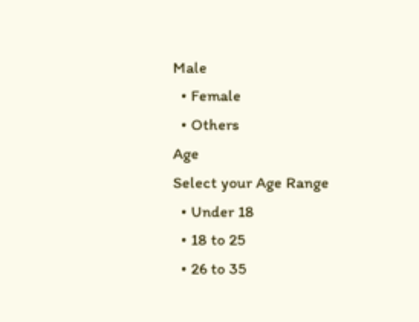Male
  • Female
  • Others
Age
Select your Age Range
  • Under 18
  • 18 to 25
  • 26 to 35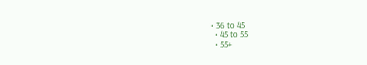• 36 to 45
  • 45 to 55
  • 55+